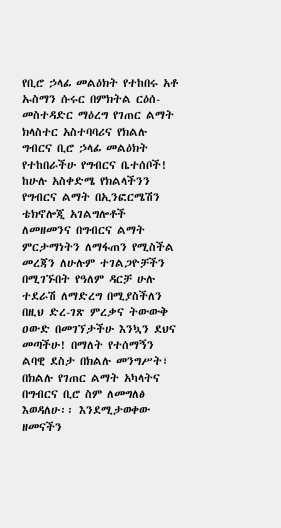የቢሮ ኃላፊ መልዕክት የተከበሩ አቶ ኡስማን ሱሩር በምክትል ርዕሰ-መስተዳድር ማዕረግ የገጠር ልማት ክላስተር አስተባባሪና የክልሉ ግብርና ቢሮ ኃላፊ መልዕክት የተከበራችሁ የግብርና ቤተሰቦች! ከሁሉ አስቀድሜ የክልላችንን የግብርና ልማት በኢንፎርሜሽን ቴክኖሎጂ አገልግሎቶች ለመዘመንና በግብርና ልማት ምርታማነትን ለማፋጠን የሚስችል መረጃን ለሁሉም ተገልጋዮቻችን በሚገኙበት የዓለም ዳርቻ ሁሉ ተደራሽ ለማድረግ በሚያስችለን በዚህ ድረ-ገጽ ምረቃና ትውውቅ ዐውድ በመገኘታችሁ እንኳን ደህና መጣችሁ! በማለት የተሰማኝን ልባዊ ደስታ በክልሉ መንግሥት፣ በክልሉ የገጠር ልማት አካላትና በግብርና ቢሮ ስም ለመግለፅ እወዳለሁ፡፡ እንደሚታወቀው ዘመናችን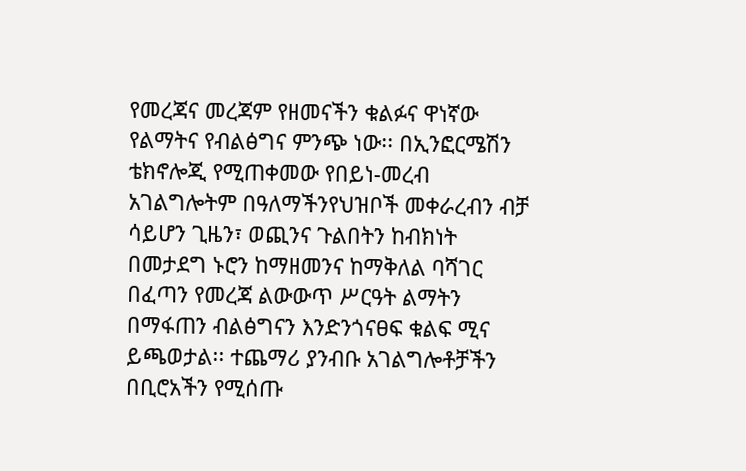የመረጃና መረጃም የዘመናችን ቁልፉና ዋነኛው የልማትና የብልፅግና ምንጭ ነው፡፡ በኢንፎርሜሽን ቴክኖሎጂ የሚጠቀመው የበይነ-መረብ አገልግሎትም በዓለማችንየህዝቦች መቀራረብን ብቻ ሳይሆን ጊዜን፣ ወጪንና ጉልበትን ከብክነት በመታደግ ኑሮን ከማዘመንና ከማቅለል ባሻገር በፈጣን የመረጃ ልውውጥ ሥርዓት ልማትን በማፋጠን ብልፅግናን እንድንጎናፀፍ ቁልፍ ሚና ይጫወታል፡፡ ተጨማሪ ያንብቡ አገልግሎቶቻችን በቢሮአችን የሚሰጡ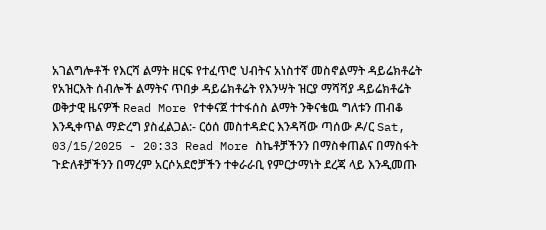አገልግሎቶች የእርሻ ልማት ዘርፍ የተፈጥሮ ህብትና አነስተኛ መስኖልማት ዳይሬክቶሬት የአዝርእት ሰብሎች ልማትና ጥበቃ ዳይሬክቶሬት የእንሣት ዝርያ ማሻሻያ ዳይሬክቶሬት ወቅታዊ ዜናዎች Read More የተቀናጀ ተተፋሰስ ልማት ንቅናቄዉ ግለቱን ጠብቆ እንዲቀጥል ማድረግ ያስፈልጋል:- ርዕሰ መስተዳድር እንዳሻው ጣሰው ዶ/ር Sat, 03/15/2025 - 20:33 Read More ስኬቶቻችንን በማስቀጠልና በማስፋት ጉድለቶቻችንን በማረም አርሶአደሮቻችን ተቀራራቢ የምርታማነት ደረጃ ላይ እንዲመጡ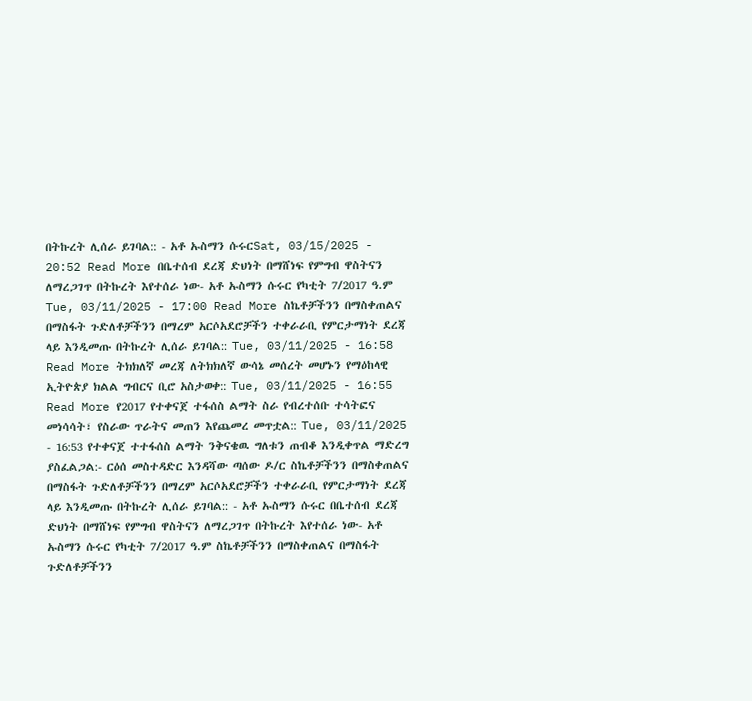በትኩረት ሊሰራ ይገባል:: - አቶ ኡስማን ሱሩርSat, 03/15/2025 - 20:52 Read More በቤተሰብ ደረጃ ድህነት በማሸነፍ የምግብ ዋስትናን ለማረጋገጥ በትኩረት እየተሰራ ነው- አቶ ኡስማን ሱሩር የካቲት 7/2017 ዓ.ም Tue, 03/11/2025 - 17:00 Read More ስኬቶቻችንን በማስቀጠልና በማስፋት ጉድለቶቻችንን በማረም አርሶአደሮቻችን ተቀራራቢ የምርታማነት ደረጃ ላይ እንዲመጡ በትኩረት ሊሰራ ይገባል:: Tue, 03/11/2025 - 16:58 Read More ትክክለኛ መረጃ ለትክክለኛ ውሳኔ መሰረት መሆኑን የማዕከላዊ ኢትዮጵያ ክልል ግብርና ቢሮ አስታወቀ:: Tue, 03/11/2025 - 16:55 Read More የ2017 የተቀናጀ ተፋሰስ ልማት ስራ የብረተሰቡ ተሳትፎና መነሳሳት፣ የስራው ጥራትና መጠን እየጨመረ መጥቷል:: Tue, 03/11/2025 - 16:53 የተቀናጀ ተተፋሰስ ልማት ንቅናቄዉ ግለቱን ጠብቆ እንዲቀጥል ማድረግ ያስፈልጋል:- ርዕሰ መስተዳድር እንዳሻው ጣሰው ዶ/ር ስኬቶቻችንን በማስቀጠልና በማስፋት ጉድለቶቻችንን በማረም አርሶአደሮቻችን ተቀራራቢ የምርታማነት ደረጃ ላይ እንዲመጡ በትኩረት ሊሰራ ይገባል:: - አቶ ኡስማን ሱሩር በቤተሰብ ደረጃ ድህነት በማሸነፍ የምግብ ዋስትናን ለማረጋገጥ በትኩረት እየተሰራ ነው- አቶ ኡስማን ሱሩር የካቲት 7/2017 ዓ.ም ስኬቶቻችንን በማስቀጠልና በማስፋት ጉድለቶቻችንን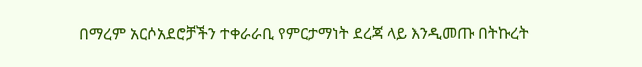በማረም አርሶአደሮቻችን ተቀራራቢ የምርታማነት ደረጃ ላይ እንዲመጡ በትኩረት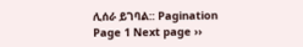ሊሰራ ይገባል:: Pagination Page 1 Next page ››